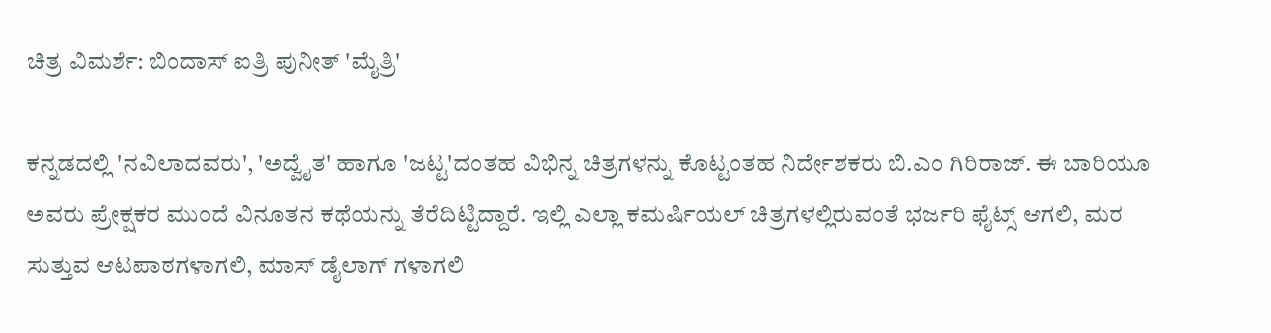ಚಿತ್ರ ವಿಮರ್ಶೆ: ಬಿಂದಾಸ್ ಐತ್ರಿ ಪುನೀತ್ 'ಮೈತ್ರಿ'

ಕನ್ನಡದಲ್ಲಿ 'ನವಿಲಾದವರು', 'ಅದ್ವೈತ' ಹಾಗೂ 'ಜಟ್ಟ'ದಂತಹ ವಿಭಿನ್ನ ಚಿತ್ರಗಳನ್ನು ಕೊಟ್ಟಂತಹ ನಿರ್ದೇಶಕರು ಬಿ.ಎಂ ಗಿರಿರಾಜ್. ಈ ಬಾರಿಯೂ ಅವರು ಪ್ರೇಕ್ಷಕರ ಮುಂದೆ ವಿನೂತನ ಕಥೆಯನ್ನು ತೆರೆದಿಟ್ಟಿದ್ದಾರೆ. ಇಲ್ಲಿ ಎಲ್ಲಾ ಕಮರ್ಷಿಯಲ್ ಚಿತ್ರಗಳಲ್ಲಿರುವಂತೆ ಭರ್ಜರಿ ಫೈಟ್ಸ್ ಆಗಲಿ, ಮರ ಸುತ್ತುವ ಆಟಪಾಠಗಳಾಗಲಿ, ಮಾಸ್ ಡೈಲಾಗ್ ಗಳಾಗಲಿ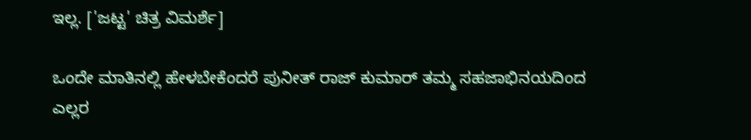ಇಲ್ಲ. ['ಜಟ್ಟ' ಚಿತ್ರ ವಿಮರ್ಶೆ]

ಒಂದೇ ಮಾತಿನಲ್ಲಿ ಹೇಳಬೇಕೆಂದರೆ ಪುನೀತ್ ರಾಜ್ ಕುಮಾರ್ ತಮ್ಮ ಸಹಜಾಭಿನಯದಿಂದ ಎಲ್ಲರ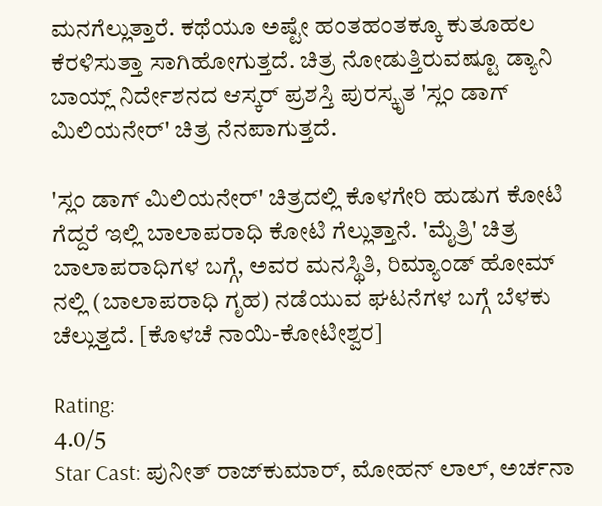ಮನಗೆಲ್ಲುತ್ತಾರೆ. ಕಥೆಯೂ ಅಷ್ಟೇ ಹಂತಹಂತಕ್ಕೂ ಕುತೂಹಲ ಕೆರಳಿಸುತ್ತಾ ಸಾಗಿಹೋಗುತ್ತದೆ. ಚಿತ್ರ ನೋಡುತ್ತಿರುವಷ್ಟೂ ಡ್ಯಾನಿ ಬಾಯ್ಲ್ ನಿರ್ದೇಶನದ ಆಸ್ಕರ್ ಪ್ರಶಸ್ತಿ ಪುರಸ್ಕೃತ 'ಸ್ಲಂ ಡಾಗ್ ಮಿಲಿಯನೇರ್' ಚಿತ್ರ ನೆನಪಾಗುತ್ತದೆ.

'ಸ್ಲಂ ಡಾಗ್ ಮಿಲಿಯನೇರ್' ಚಿತ್ರದಲ್ಲಿ ಕೊಳಗೇರಿ ಹುಡುಗ ಕೋಟಿ ಗೆದ್ದರೆ ಇಲ್ಲಿ ಬಾಲಾಪರಾಧಿ ಕೋಟಿ ಗೆಲ್ಲುತ್ತಾನೆ. 'ಮೈತ್ರಿ' ಚಿತ್ರ ಬಾಲಾಪರಾಧಿಗಳ ಬಗ್ಗೆ, ಅವರ ಮನಸ್ಥಿತಿ, ರಿಮ್ಯಾಂಡ್ ಹೋಮ್ ನಲ್ಲಿ (ಬಾಲಾಪರಾಧಿ ಗೃಹ) ನಡೆಯುವ ಘಟನೆಗಳ ಬಗ್ಗೆ ಬೆಳಕು ಚೆಲ್ಲುತ್ತದೆ. [ಕೊಳಚೆ ನಾಯಿ-ಕೋಟೀಶ್ವರ]

Rating:
4.0/5
Star Cast: ಪುನೀತ್ ರಾಜ್‌ಕುಮಾರ್, ಮೋಹನ್ ಲಾಲ್, ಅರ್ಚನಾ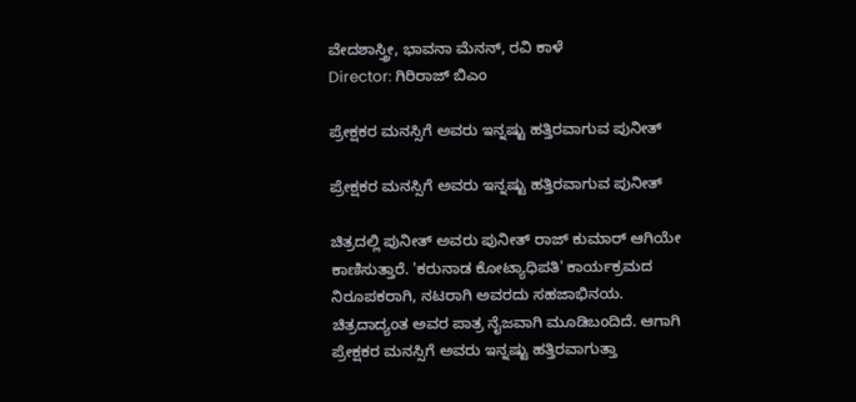ವೇದಶಾಸ್ತ್ರೀ, ಭಾವನಾ ಮೆನನ್, ರವಿ ಕಾಳೆ
Director: ಗಿರಿರಾಜ್ ಬಿಎಂ

ಪ್ರೇಕ್ಷಕರ ಮನಸ್ಸಿಗೆ ಅವರು ಇನ್ನಷ್ಟು ಹತ್ತಿರವಾಗುವ ಪುನೀತ್

ಪ್ರೇಕ್ಷಕರ ಮನಸ್ಸಿಗೆ ಅವರು ಇನ್ನಷ್ಟು ಹತ್ತಿರವಾಗುವ ಪುನೀತ್

ಚಿತ್ರದಲ್ಲಿ ಪುನೀತ್ ಅವರು ಪುನೀತ್ ರಾಜ್ ಕುಮಾರ್ ಆಗಿಯೇ ಕಾಣಿಸುತ್ತಾರೆ. 'ಕರುನಾಡ ಕೋಟ್ಯಾಧಿಪತಿ' ಕಾರ್ಯಕ್ರಮದ ನಿರೂಪಕರಾಗಿ, ನಟರಾಗಿ ಅವರದು ಸಹಜಾಭಿನಯ. ಚಿತ್ರದಾದ್ಯಂತ ಅವರ ಪಾತ್ರ ನೈಜವಾಗಿ ಮೂಡಿಬಂದಿದೆ. ಆಗಾಗಿ ಪ್ರೇಕ್ಷಕರ ಮನಸ್ಸಿಗೆ ಅವರು ಇನ್ನಷ್ಟು ಹತ್ತಿರವಾಗುತ್ತಾ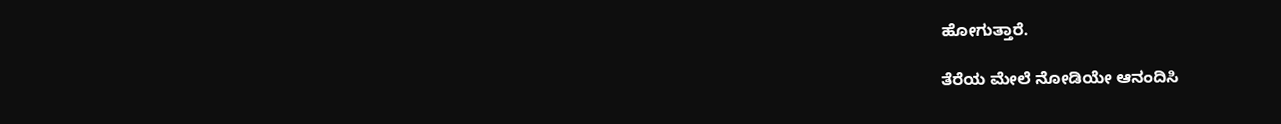ಹೋಗುತ್ತಾರೆ.

ತೆರೆಯ ಮೇಲೆ ನೋಡಿಯೇ ಆನಂದಿಸಿ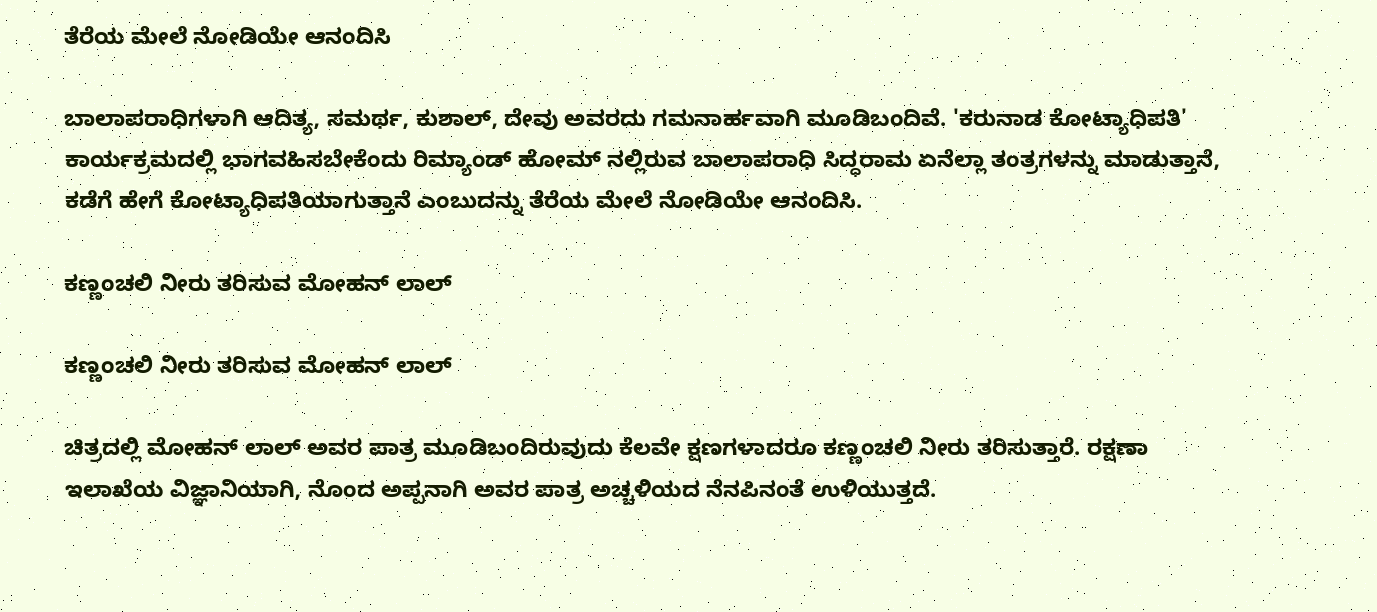ತೆರೆಯ ಮೇಲೆ ನೋಡಿಯೇ ಆನಂದಿಸಿ

ಬಾಲಾಪರಾಧಿಗಳಾಗಿ ಆದಿತ್ಯ, ಸಮರ್ಥ, ಕುಶಾಲ್, ದೇವು ಅವರದು ಗಮನಾರ್ಹವಾಗಿ ಮೂಡಿಬಂದಿವೆ. 'ಕರುನಾಡ ಕೋಟ್ಯಾಧಿಪತಿ' ಕಾರ್ಯಕ್ರಮದಲ್ಲಿ ಭಾಗವಹಿಸಬೇಕೆಂದು ರಿಮ್ಯಾಂಡ್ ಹೋಮ್ ನಲ್ಲಿರುವ ಬಾಲಾಪರಾಧಿ ಸಿದ್ಧರಾಮ ಏನೆಲ್ಲಾ ತಂತ್ರಗಳನ್ನು ಮಾಡುತ್ತಾನೆ, ಕಡೆಗೆ ಹೇಗೆ ಕೋಟ್ಯಾಧಿಪತಿಯಾಗುತ್ತಾನೆ ಎಂಬುದನ್ನು ತೆರೆಯ ಮೇಲೆ ನೋಡಿಯೇ ಆನಂದಿಸಿ.

ಕಣ್ಣಂಚಲಿ ನೀರು ತರಿಸುವ ಮೋಹನ್ ಲಾಲ್

ಕಣ್ಣಂಚಲಿ ನೀರು ತರಿಸುವ ಮೋಹನ್ ಲಾಲ್

ಚಿತ್ರದಲ್ಲಿ ಮೋಹನ್ ಲಾಲ್ ಅವರ ಪಾತ್ರ ಮೂಡಿಬಂದಿರುವುದು ಕೆಲವೇ ಕ್ಷಣಗಳಾದರೂ ಕಣ್ಣಂಚಲಿ ನೀರು ತರಿಸುತ್ತಾರೆ. ರಕ್ಷಣಾ ಇಲಾಖೆಯ ವಿಜ್ಞಾನಿಯಾಗಿ, ನೊಂದ ಅಪ್ಪನಾಗಿ ಅವರ ಪಾತ್ರ ಅಚ್ಚಳಿಯದ ನೆನಪಿನಂತೆ ಉಳಿಯುತ್ತದೆ.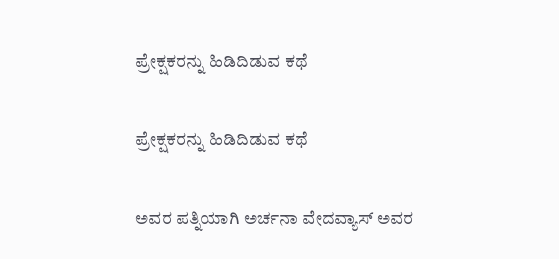ಪ್ರೇಕ್ಷಕರನ್ನು ಹಿಡಿದಿಡುವ ಕಥೆ

ಪ್ರೇಕ್ಷಕರನ್ನು ಹಿಡಿದಿಡುವ ಕಥೆ

ಅವರ ಪತ್ನಿಯಾಗಿ ಅರ್ಚನಾ ವೇದವ್ಯಾಸ್ ಅವರ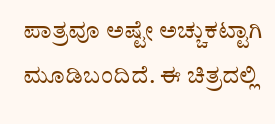ಪಾತ್ರವೂ ಅಷ್ಟೇ ಅಚ್ಚುಕಟ್ಟಾಗಿ ಮೂಡಿಬಂದಿದೆ. ಈ ಚಿತ್ರದಲ್ಲಿ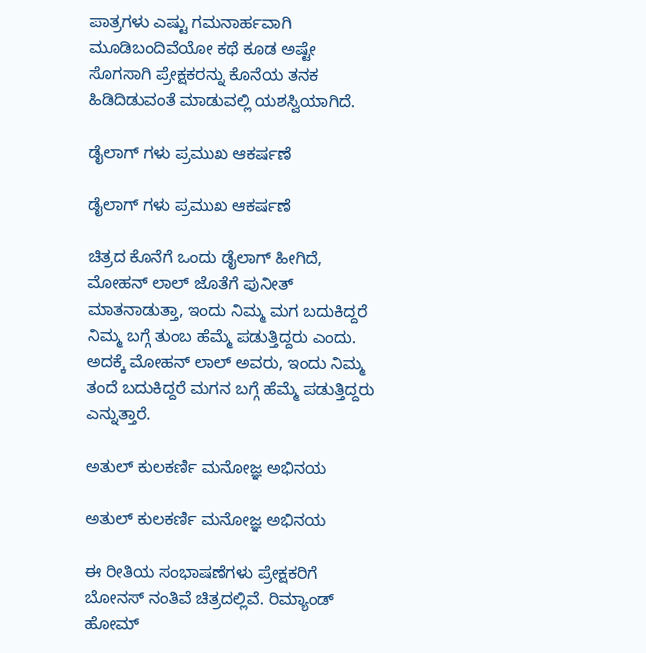ಪಾತ್ರಗಳು ಎಷ್ಟು ಗಮನಾರ್ಹವಾಗಿ ಮೂಡಿಬಂದಿವೆಯೋ ಕಥೆ ಕೂಡ ಅಷ್ಟೇ ಸೊಗಸಾಗಿ ಪ್ರೇಕ್ಷಕರನ್ನು ಕೊನೆಯ ತನಕ ಹಿಡಿದಿಡುವಂತೆ ಮಾಡುವಲ್ಲಿ ಯಶಸ್ವಿಯಾಗಿದೆ.

ಡೈಲಾಗ್ ಗಳು ಪ್ರಮುಖ ಆಕರ್ಷಣೆ

ಡೈಲಾಗ್ ಗಳು ಪ್ರಮುಖ ಆಕರ್ಷಣೆ

ಚಿತ್ರದ ಕೊನೆಗೆ ಒಂದು ಡೈಲಾಗ್ ಹೀಗಿದೆ, ಮೋಹನ್ ಲಾಲ್ ಜೊತೆಗೆ ಪುನೀತ್ ಮಾತನಾಡುತ್ತಾ, ಇಂದು ನಿಮ್ಮ ಮಗ ಬದುಕಿದ್ದರೆ ನಿಮ್ಮ ಬಗ್ಗೆ ತುಂಬ ಹೆಮ್ಮೆ ಪಡುತ್ತಿದ್ದರು ಎಂದು. ಅದಕ್ಕೆ ಮೋಹನ್ ಲಾಲ್ ಅವರು, ಇಂದು ನಿಮ್ಮ ತಂದೆ ಬದುಕಿದ್ದರೆ ಮಗನ ಬಗ್ಗೆ ಹೆಮ್ಮೆ ಪಡುತ್ತಿದ್ದರು ಎನ್ನುತ್ತಾರೆ.

ಅತುಲ್ ಕುಲಕರ್ಣಿ ಮನೋಜ್ಞ ಅಭಿನಯ

ಅತುಲ್ ಕುಲಕರ್ಣಿ ಮನೋಜ್ಞ ಅಭಿನಯ

ಈ ರೀತಿಯ ಸಂಭಾಷಣೆಗಳು ಪ್ರೇಕ್ಷಕರಿಗೆ ಬೋನಸ್ ನಂತಿವೆ ಚಿತ್ರದಲ್ಲಿವೆ. ರಿಮ್ಯಾಂಡ್ ಹೋಮ್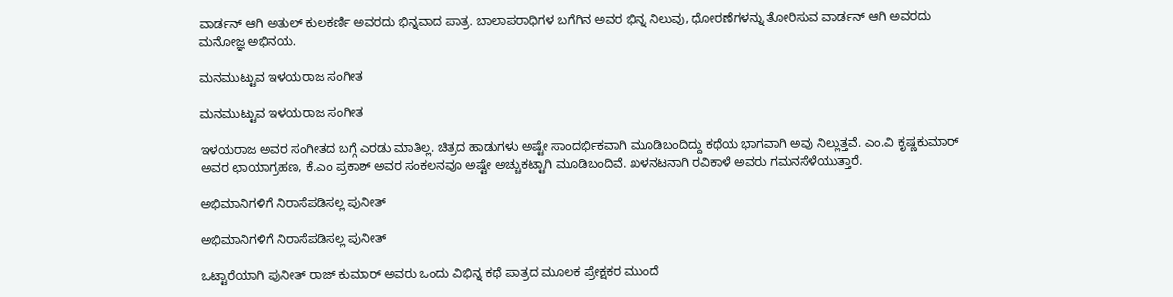ವಾರ್ಡನ್ ಆಗಿ ಅತುಲ್ ಕುಲಕರ್ಣಿ ಅವರದು ಭಿನ್ನವಾದ ಪಾತ್ರ. ಬಾಲಾಪರಾಧಿಗಳ ಬಗೆಗಿನ ಅವರ ಭಿನ್ನ ನಿಲುವು, ಧೋರಣೆಗಳನ್ನು ತೋರಿಸುವ ವಾರ್ಡನ್ ಆಗಿ ಅವರದು ಮನೋಜ್ಞ ಅಭಿನಯ.

ಮನಮುಟ್ಟುವ ಇಳಯರಾಜ ಸಂಗೀತ

ಮನಮುಟ್ಟುವ ಇಳಯರಾಜ ಸಂಗೀತ

ಇಳಯರಾಜ ಅವರ ಸಂಗೀತದ ಬಗ್ಗೆ ಎರಡು ಮಾತಿಲ್ಲ. ಚಿತ್ರದ ಹಾಡುಗಳು ಅಷ್ಟೇ ಸಾಂದರ್ಭಿಕವಾಗಿ ಮೂಡಿಬಂದಿದ್ದು ಕಥೆಯ ಭಾಗವಾಗಿ ಅವು ನಿಲ್ಲುತ್ತವೆ. ಎಂ.ವಿ ಕೃಷ್ಣಕುಮಾರ್ ಅವರ ಛಾಯಾಗ್ರಹಣ, ಕೆ.ಎಂ ಪ್ರಕಾಶ್ ಅವರ ಸಂಕಲನವೂ ಅಷ್ಟೇ ಅಚ್ಚುಕಟ್ಟಾಗಿ ಮೂಡಿಬಂದಿವೆ. ಖಳನಟನಾಗಿ ರವಿಕಾಳೆ ಅವರು ಗಮನಸೆಳೆಯುತ್ತಾರೆ.

ಅಭಿಮಾನಿಗಳಿಗೆ ನಿರಾಸೆಪಡಿಸಲ್ಲ ಪುನೀತ್

ಅಭಿಮಾನಿಗಳಿಗೆ ನಿರಾಸೆಪಡಿಸಲ್ಲ ಪುನೀತ್

ಒಟ್ಟಾರೆಯಾಗಿ ಪುನೀತ್ ರಾಜ್ ಕುಮಾರ್ ಅವರು ಒಂದು ವಿಭಿನ್ನ ಕಥೆ ಪಾತ್ರದ ಮೂಲಕ ಪ್ರೇಕ್ಷಕರ ಮುಂದೆ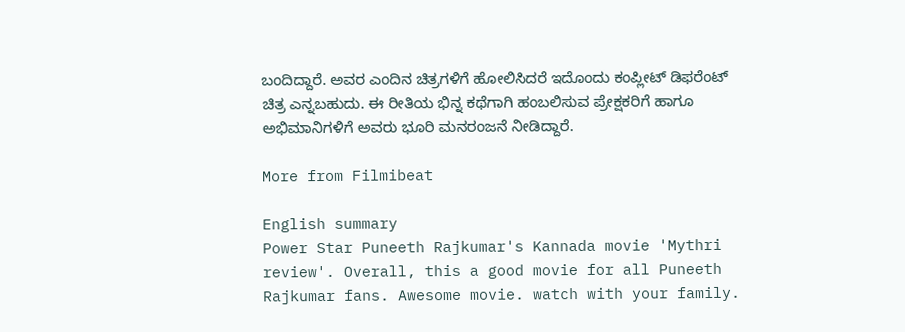ಬಂದಿದ್ದಾರೆ. ಅವರ ಎಂದಿನ ಚಿತ್ರಗಳಿಗೆ ಹೋಲಿಸಿದರೆ ಇದೊಂದು ಕಂಪ್ಲೀಟ್ ಡಿಫರೆಂಟ್ ಚಿತ್ರ ಎನ್ನಬಹುದು. ಈ ರೀತಿಯ ಭಿನ್ನ ಕಥೆಗಾಗಿ ಹಂಬಲಿಸುವ ಪ್ರೇಕ್ಷಕರಿಗೆ ಹಾಗೂ ಅಭಿಮಾನಿಗಳಿಗೆ ಅವರು ಭೂರಿ ಮನರಂಜನೆ ನೀಡಿದ್ದಾರೆ.

More from Filmibeat

English summary
Power Star Puneeth Rajkumar's Kannada movie 'Mythri review'. Overall, this a good movie for all Puneeth Rajkumar fans. Awesome movie. watch with your family.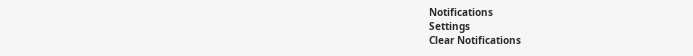Notifications
Settings
Clear Notifications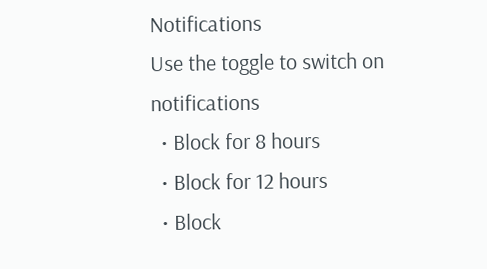Notifications
Use the toggle to switch on notifications
  • Block for 8 hours
  • Block for 12 hours
  • Block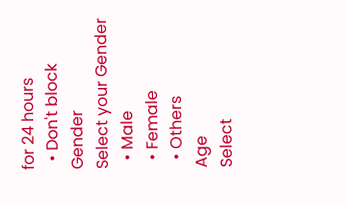for 24 hours
  • Don't block
Gender
Select your Gender
  • Male
  • Female
  • Others
Age
Select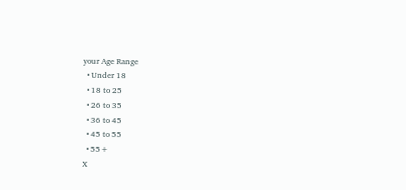your Age Range
  • Under 18
  • 18 to 25
  • 26 to 35
  • 36 to 45
  • 45 to 55
  • 55+
X